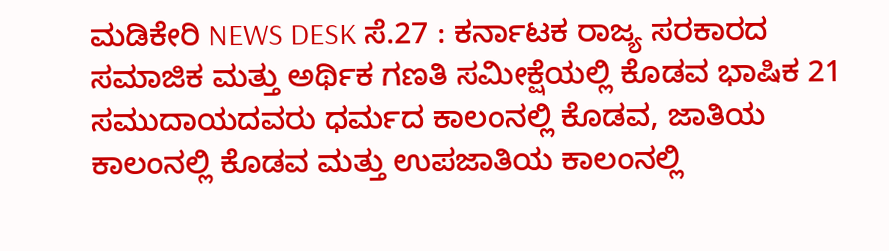ಮಡಿಕೇರಿ NEWS DESK ಸೆ.27 : ಕರ್ನಾಟಕ ರಾಜ್ಯ ಸರಕಾರದ ಸಮಾಜಿಕ ಮತ್ತು ಅರ್ಥಿಕ ಗಣತಿ ಸಮೀಕ್ಷೆಯಲ್ಲಿ ಕೊಡವ ಭಾಷಿಕ 21 ಸಮುದಾಯದವರು ಧರ್ಮದ ಕಾಲಂನಲ್ಲಿ ಕೊಡವ, ಜಾತಿಯ ಕಾಲಂನಲ್ಲಿ ಕೊಡವ ಮತ್ತು ಉಪಜಾತಿಯ ಕಾಲಂನಲ್ಲಿ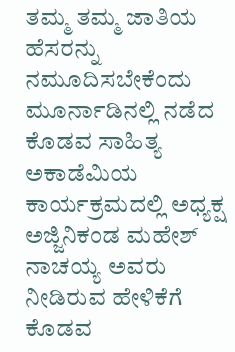ತಮ್ಮ ತಮ್ಮ ಜಾತಿಯ ಹೆಸರನ್ನು ನಮೂದಿಸಬೇಕೆಂದು ಮೂರ್ನಾಡಿನಲ್ಲಿ ನಡೆದ ಕೊಡವ ಸಾಹಿತ್ಯ ಅಕಾಡೆಮಿಯ ಕಾರ್ಯಕ್ರಮದಲ್ಲಿ ಅಧ್ಯಕ್ಷ ಅಜ್ಜಿನಿಕಂಡ ಮಹೇಶ್ ನಾಚಯ್ಯ ಅವರು ನೀಡಿರುವ ಹೇಳಿಕೆಗೆ ಕೊಡವ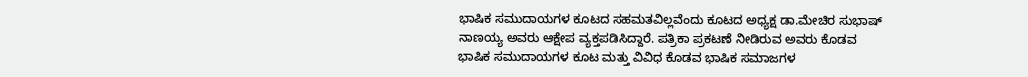ಭಾಷಿಕ ಸಮುದಾಯಗಳ ಕೂಟದ ಸಹಮತವಿಲ್ಲವೆಂದು ಕೂಟದ ಅಧ್ಯಕ್ಷ ಡಾ.ಮೇಚಿರ ಸುಭಾಷ್ ನಾಣಯ್ಯ ಅವರು ಆಕ್ಷೇಪ ವ್ಯಕ್ತಪಡಿಸಿದ್ದಾರೆ. ಪತ್ರಿಕಾ ಪ್ರಕಟಣೆ ನೀಡಿರುವ ಅವರು ಕೊಡವ ಭಾಷಿಕ ಸಮುದಾಯಗಳ ಕೂಟ ಮತ್ತು ವಿವಿಧ ಕೊಡವ ಭಾಷಿಕ ಸಮಾಜಗಳ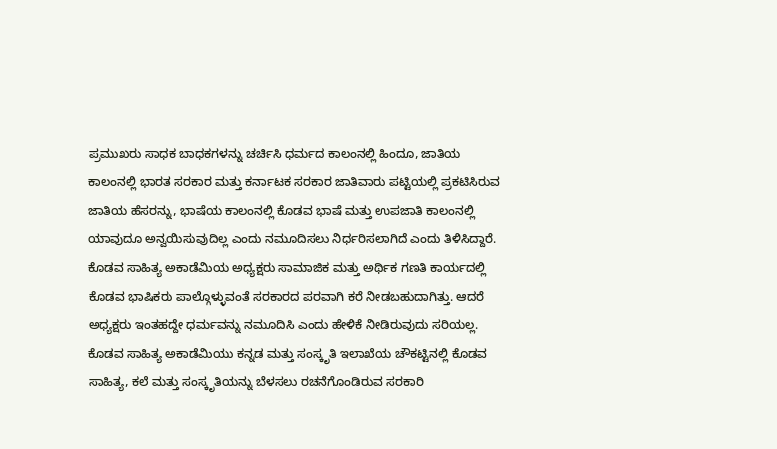ಪ್ರಮುಖರು ಸಾಧಕ ಬಾಧಕಗಳನ್ನು ಚರ್ಚಿಸಿ ಧರ್ಮದ ಕಾಲಂನಲ್ಲಿ ಹಿಂದೂ, ಜಾತಿಯ ಕಾಲಂನಲ್ಲಿ ಭಾರತ ಸರಕಾರ ಮತ್ತು ಕರ್ನಾಟಕ ಸರಕಾರ ಜಾತಿವಾರು ಪಟ್ಟಿಯಲ್ಲಿ ಪ್ರಕಟಿಸಿರುವ ಜಾತಿಯ ಹೆಸರನ್ನು, ಭಾಷೆಯ ಕಾಲಂನಲ್ಲಿ ಕೊಡವ ಭಾಷೆ ಮತ್ತು ಉಪಜಾತಿ ಕಾಲಂನಲ್ಲಿ ಯಾವುದೂ ಅನ್ವಯಿಸುವುದಿಲ್ಲ ಎಂದು ನಮೂದಿಸಲು ನಿರ್ಧರಿಸಲಾಗಿದೆ ಎಂದು ತಿಳಿಸಿದ್ದಾರೆ. ಕೊಡವ ಸಾಹಿತ್ಯ ಅಕಾಡೆಮಿಯ ಅಧ್ಯಕ್ಷರು ಸಾಮಾಜಿಕ ಮತ್ತು ಅರ್ಥಿಕ ಗಣತಿ ಕಾರ್ಯದಲ್ಲಿ ಕೊಡವ ಭಾಷಿಕರು ಪಾಲ್ಗೊಳ್ಳುವಂತೆ ಸರಕಾರದ ಪರವಾಗಿ ಕರೆ ನೀಡಬಹುದಾಗಿತ್ತು. ಆದರೆ ಅಧ್ಯಕ್ಷರು ಇಂತಹದ್ದೇ ಧರ್ಮವನ್ನು ನಮೂದಿಸಿ ಎಂದು ಹೇಳಿಕೆ ನೀಡಿರುವುದು ಸರಿಯಲ್ಲ. ಕೊಡವ ಸಾಹಿತ್ಯ ಅಕಾಡೆಮಿಯು ಕನ್ನಡ ಮತ್ತು ಸಂಸ್ಕೃತಿ ಇಲಾಖೆಯ ಚೌಕಟ್ಟಿನಲ್ಲಿ ಕೊಡವ ಸಾಹಿತ್ಯ, ಕಲೆ ಮತ್ತು ಸಂಸ್ಕೃತಿಯನ್ನು ಬೆಳಸಲು ರಚನೆಗೊಂಡಿರುವ ಸರಕಾರಿ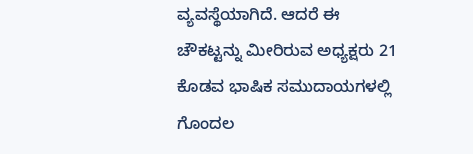ವ್ಯವಸ್ಥೆಯಾಗಿದೆ. ಆದರೆ ಈ ಚೌಕಟ್ಟನ್ನು ಮೀರಿರುವ ಅಧ್ಯಕ್ಷರು 21 ಕೊಡವ ಭಾಷಿಕ ಸಮುದಾಯಗಳಲ್ಲಿ ಗೊಂದಲ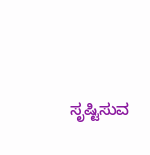ಸೃಷ್ಟಿಸುವ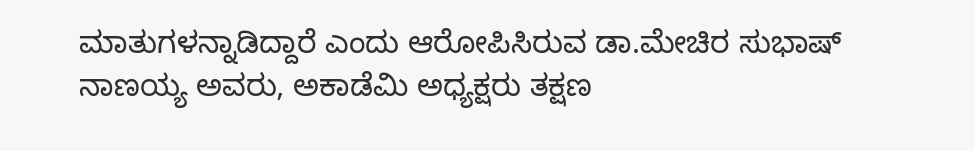ಮಾತುಗಳನ್ನಾಡಿದ್ದಾರೆ ಎಂದು ಆರೋಪಿಸಿರುವ ಡಾ.ಮೇಚಿರ ಸುಭಾಷ್ ನಾಣಯ್ಯ ಅವರು, ಅಕಾಡೆಮಿ ಅಧ್ಯಕ್ಷರು ತಕ್ಷಣ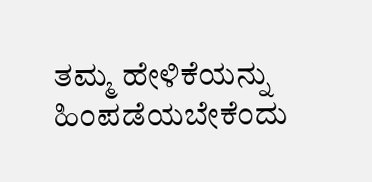ತಮ್ಮ ಹೇಳಿಕೆಯನ್ನು ಹಿಂಪಡೆಯಬೇಕೆಂದು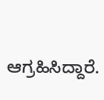ಆಗ್ರಹಿಸಿದ್ದಾರೆ.